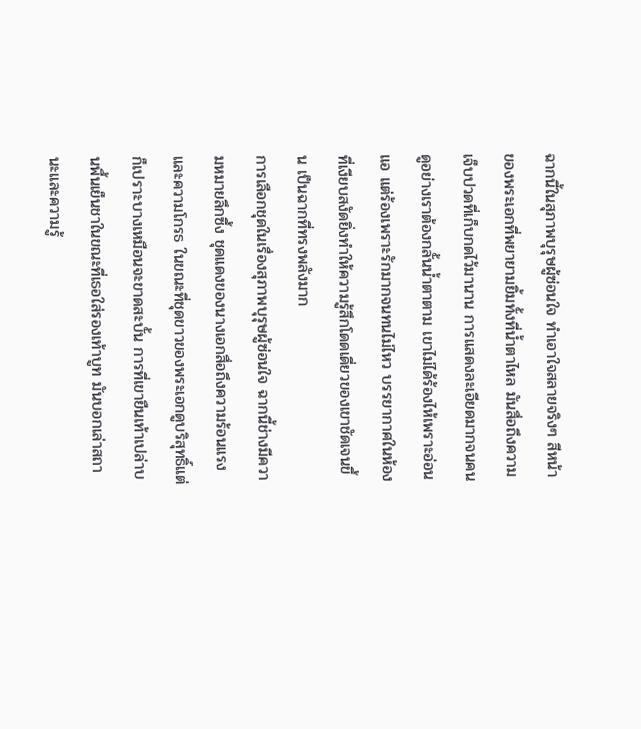ฉากนี้ในสุภาพบุรุษผู้ซ่อนใจ ทำเอาใจสลายจริงๆ สีหน้าของพระเอกที่พยายามยิ้มทั้งที่น้ำตาไหล มันสื่อถึงความเจ็บปวดที่เก็บกดไว้มานาน การแสดงละเอียดมากจนคนดูอย่างเราต้องกลั้นน้ำตาตาม เขาไม่ได้ร้องไห้เพราะอ่อนแอ แต่ร้องเพราะรักมากจนทนไม่ไหว บรรยากาศในห้องที่เงียบสงัดยิ่งทำให้ความรู้สึกโดดเดี่ยวของเขาชัดเจนขึ้น เป็นฉากที่ทรงพลังมาก
การเลือกชุดในเรื่องสุภาพบุรุษผู้ซ่อนใจ ฉากนี้ช่างมีความหมายลึกซึ้ง ชุดแดงของนางเอกสื่อถึงความร้อนแรงและความโกรธ ในขณะที่ชุดขาวของพระเอกดูบริสุทธิ์แต่ก็เปราะบางเหมือนจะขาดสะบั้น การที่เขายืนเท้าเปล่าบนพื้นเย็นชาในขณะที่เธอใส่รองเท้าบูท มันบอกเล่าสถานะและความรู้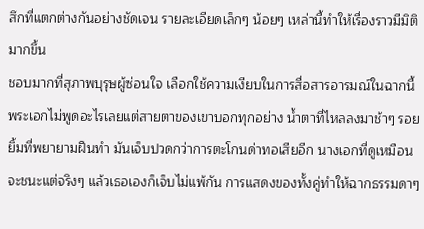สึกที่แตกต่างกันอย่างชัดเจน รายละเอียดเล็กๆ น้อยๆ เหล่านี้ทำให้เรื่องราวมีมิติมากขึ้น
ชอบมากที่สุภาพบุรุษผู้ซ่อนใจ เลือกใช้ความเงียบในการสื่อสารอารมณ์ในฉากนี้ พระเอกไม่พูดอะไรเลยแต่สายตาของเขาบอกทุกอย่าง น้ำตาที่ไหลลงมาช้าๆ รอยยิ้มที่พยายามฝืนทำ มันเจ็บปวดกว่าการตะโกนด่าทอเสียอีก นางเอกที่ดูเหมือนจะชนะแต่จริงๆ แล้วเธอเองก็เจ็บไม่แพ้กัน การแสดงของทั้งคู่ทำให้ฉากธรรมดาๆ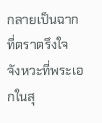กลายเป็นฉากที่ตราตรึงใจ
จังหวะที่พระเอกในสุ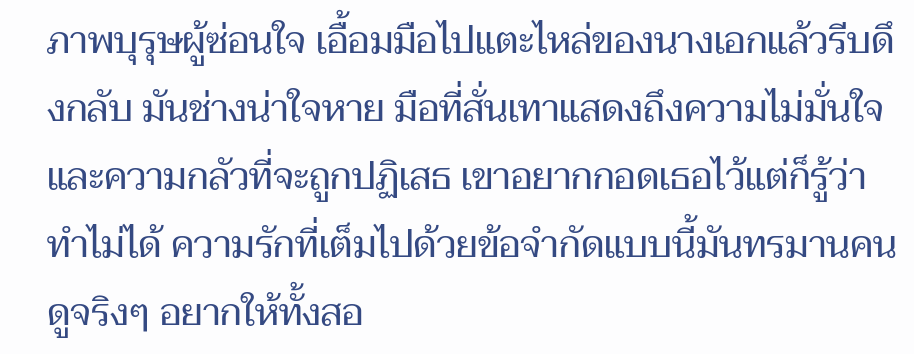ภาพบุรุษผู้ซ่อนใจ เอื้อมมือไปแตะไหล่ของนางเอกแล้วรีบดึงกลับ มันช่างน่าใจหาย มือที่สั่นเทาแสดงถึงความไม่มั่นใจและความกลัวที่จะถูกปฏิเสธ เขาอยากกอดเธอไว้แต่ก็รู้ว่าทำไม่ได้ ความรักที่เต็มไปด้วยข้อจำกัดแบบนี้มันทรมานคนดูจริงๆ อยากให้ทั้งสอ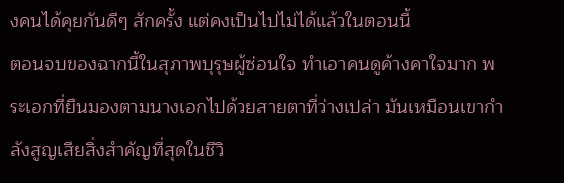งคนได้คุยกันดีๆ สักครั้ง แต่คงเป็นไปไม่ได้แล้วในตอนนี้
ตอนจบของฉากนี้ในสุภาพบุรุษผู้ซ่อนใจ ทำเอาคนดูค้างคาใจมาก พระเอกที่ยืนมองตามนางเอกไปด้วยสายตาที่ว่างเปล่า มันเหมือนเขากำลังสูญเสียสิ่งสำคัญที่สุดในชีวิ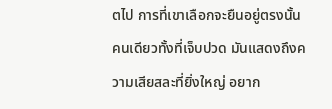ตไป การที่เขาเลือกจะยืนอยู่ตรงนั้นคนเดียวทั้งที่เจ็บปวด มันแสดงถึงความเสียสละที่ยิ่งใหญ่ อยาก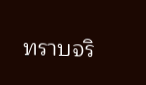ทราบจริ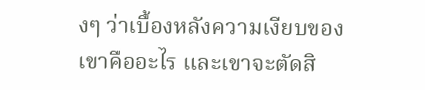งๆ ว่าเบื้องหลังความเงียบของเขาคืออะไร และเขาจะตัดสิ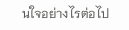นใจอย่างไรต่อไป